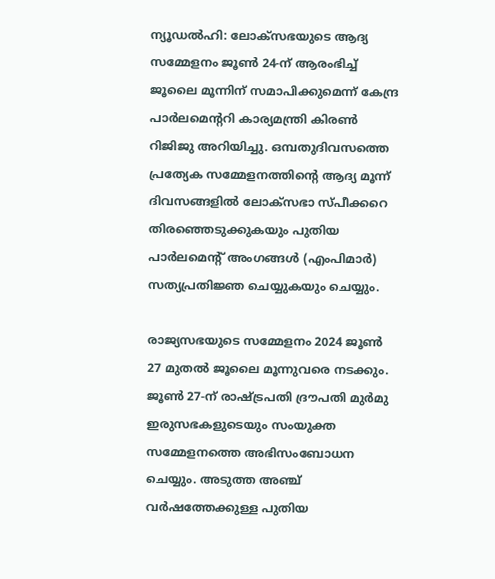ന്യൂഡൽഹി: ലോക്‌സഭയുടെ ആദ്യ സമ്മേളനം ജൂൺ 24-ന് ആരംഭിച്ച് ജൂലൈ മൂന്നിന് സമാപിക്കുമെന്ന് കേന്ദ്ര പാർലമെൻ്ററി കാര്യമന്ത്രി കിരൺ റിജിജു അറിയിച്ചു. ഒമ്പതുദിവസത്തെ പ്രത്യേക സമ്മേളനത്തിന്റെ ആദ്യ മൂന്ന് ദിവസങ്ങളിൽ ലോക്‌സഭാ സ്പീക്കറെ തിരഞ്ഞെടുക്കുകയും പുതിയ പാർലമെൻ്റ് അംഗങ്ങൾ (എംപിമാർ) സത്യപ്രതിജ്ഞ ചെയ്യുകയും ചെയ്യും.

രാജ്യസഭയുടെ സമ്മേളനം 2024 ജൂൺ 27 മുതൽ ജൂലൈ മൂന്നുവരെ നടക്കും. ജൂൺ 27-ന് രാഷ്ട്രപതി ദ്രൗപതി മുർമു ഇരുസഭകളുടെയും സംയുക്ത സമ്മേളനത്തെ അഭിസംബോധന ചെയ്യും. അടുത്ത അഞ്ച് വർഷത്തേക്കുള്ള പുതിയ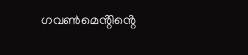ഗവൺമെൻ്റിൻ്റെ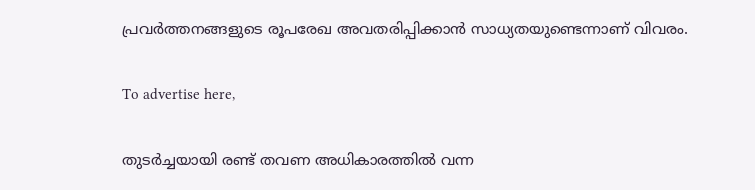പ്രവർത്തനങ്ങളുടെ രൂപരേഖ അവതരിപ്പിക്കാൻ സാധ്യതയുണ്ടെന്നാണ് വിവരം.

To advertise here,

തുടർച്ചയായി രണ്ട് തവണ അധികാരത്തിൽ വന്ന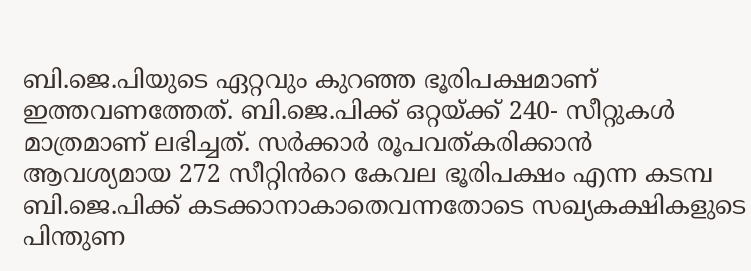ബി.ജെ.പിയുടെ ഏറ്റവും കുറഞ്ഞ ഭൂരിപക്ഷമാണ് ഇത്തവണത്തേത്. ബി.ജെ.പിക്ക് ഒറ്റയ്ക്ക് 240- സീറ്റുകൾ മാത്രമാണ് ലഭിച്ചത്. സർക്കാർ രൂപവത്കരിക്കാൻ ആവശ്യമായ 272 സീറ്റിൻറെ കേവല ഭൂരിപക്ഷം എന്ന കടമ്പ ബി.ജെ.പിക്ക് കടക്കാനാകാതെവന്നതോടെ സഖ്യകക്ഷികളുടെ പിന്തുണ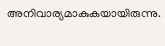അനിവാര്യമാകുകയായിരുന്നു.